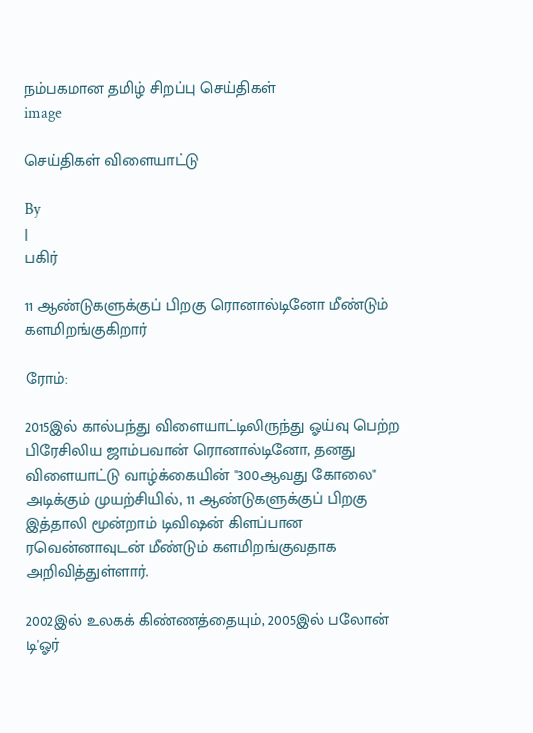நம்பகமான தமிழ் சிறப்பு செய்திகள்
image

செய்திகள் விளையாட்டு

By
|
பகிர்

11 ஆண்டுகளுக்குப் பிறகு ரொனால்டினோ மீண்டும் களமிறங்குகிறார்

ரோம்:

2015இல் கால்பந்து விளையாட்டிலிருந்து ஓய்வு பெற்ற பிரேசிலிய ஜாம்பவான் ரொனால்டினோ, தனது விளையாட்டு வாழ்க்கையின் "300ஆவது கோலை" அடிக்கும் முயற்சியில், 11 ஆண்டுகளுக்குப் பிறகு இத்தாலி மூன்றாம் டிவிஷன் கிளப்பான ரவென்னாவுடன் மீண்டும் களமிறங்குவதாக அறிவித்துள்ளார்.

2002இல் உலகக் கிண்ணத்தையும், 2005இல் பலோன் டி'ஓர்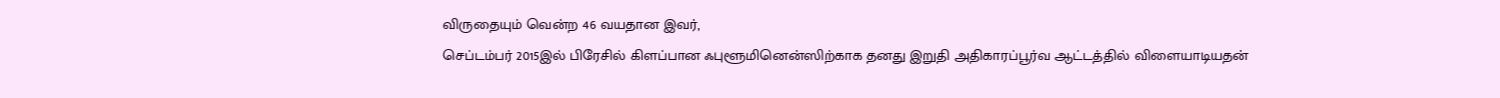விருதையும் வென்ற 46 வயதான இவர்,
செப்டம்பர் 2015இல் பிரேசில் கிளப்பான ஃபுளூமினென்ஸிற்காக தனது இறுதி அதிகாரப்பூர்வ ஆட்டத்தில் விளையாடியதன்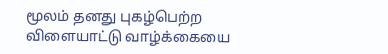மூலம் தனது புகழ்பெற்ற விளையாட்டு வாழ்க்கையை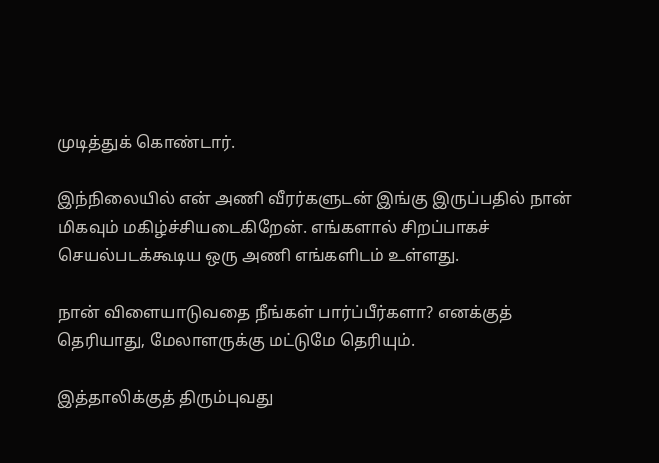முடித்துக் கொண்டார்.

இந்நிலையில் என் அணி வீரர்களுடன் இங்கு இருப்பதில் நான் மிகவும் மகிழ்ச்சியடைகிறேன். எங்களால் சிறப்பாகச் செயல்படக்கூடிய ஒரு அணி எங்களிடம் உள்ளது.

நான் விளையாடுவதை நீங்கள் பார்ப்பீர்களா? எனக்குத் தெரியாது, மேலாளருக்கு மட்டுமே தெரியும்.

இத்தாலிக்குத் திரும்புவது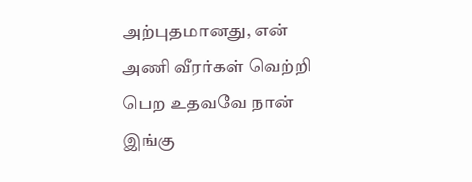அற்புதமானது, என் அணி வீரர்கள் வெற்றி பெற உதவவே நான் இங்கு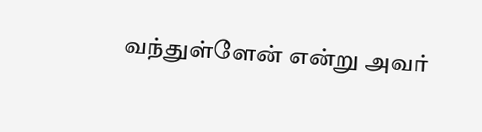வந்துள்ளேன் என்று அவர்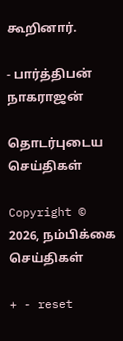கூறினார்.

- பார்த்திபன் நாகராஜன்

தொடர்புடைய செய்திகள்

Copyright © 2026, நம்பிக்கை செய்திகள்

+ - reset